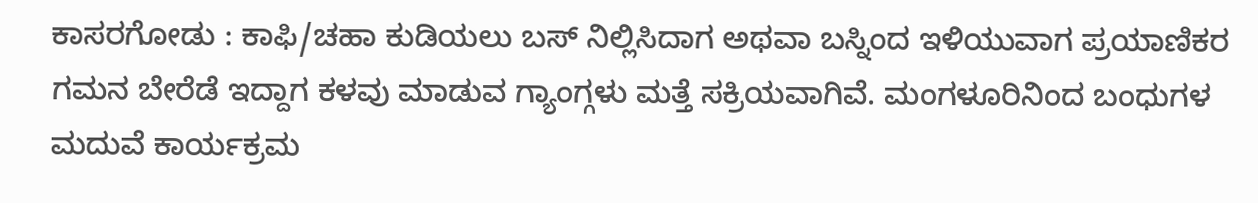ಕಾಸರಗೋಡು : ಕಾಫಿ/ಚಹಾ ಕುಡಿಯಲು ಬಸ್ ನಿಲ್ಲಿಸಿದಾಗ ಅಥವಾ ಬಸ್ನಿಂದ ಇಳಿಯುವಾಗ ಪ್ರಯಾಣಿಕರ ಗಮನ ಬೇರೆಡೆ ಇದ್ದಾಗ ಕಳವು ಮಾಡುವ ಗ್ಯಾಂಗ್ಗಳು ಮತ್ತೆ ಸಕ್ರಿಯವಾಗಿವೆ. ಮಂಗಳೂರಿನಿಂದ ಬಂಧುಗಳ ಮದುವೆ ಕಾರ್ಯಕ್ರಮ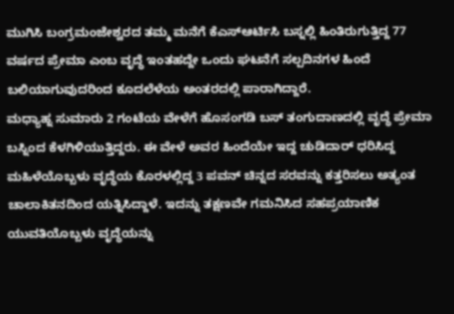ಮುಗಿಸಿ ಬಂಗ್ರಮಂಜೇಶ್ವರದ ತಮ್ಮ ಮನೆಗೆ ಕೆಎಸ್ಆರ್ಟಿಸಿ ಬಸ್ನಲ್ಲಿ ಹಿಂತಿರುಗುತ್ತಿದ್ದ 77 ವರ್ಷದ ಪ್ರೇಮಾ ಎಂಬ ವೃದ್ಧೆ ಇಂತಹದ್ದೇ ಒಂದು ಘಟನೆಗೆ ಸಲ್ಪದಿನಗಳ ಹಿಂದೆ ಬಲಿಯಾಗುವುದರಿಂದ ಕೂದಲೆಳೆಯ ಅಂತರದಲ್ಲಿ ಪಾರಾಗಿದ್ದಾರೆ.
ಮಧ್ಯಾಹ್ನ ಸುಮಾರು 2 ಗಂಟೆಯ ವೇಳೆಗೆ ಹೊಸಂಗಡಿ ಬಸ್ ತಂಗುದಾಣದಲ್ಲಿ ವೃದ್ಧೆ ಪ್ರೇಮಾ ಬಸ್ನಿಂದ ಕೆಳಗಿಳಿಯುತ್ತಿದ್ದರು. ಈ ವೇಳೆ ಅವರ ಹಿಂದೆಯೇ ಇದ್ದ ಚುಡಿದಾರ್ ಧರಿಸಿದ್ದ ಮಹಿಳೆಯೊಬ್ಬಳು ವೃದ್ಧೆಯ ಕೊರಳಲ್ಲಿದ್ದ 3 ಪವನ್ ಚಿನ್ನದ ಸರವನ್ನು ಕತ್ತರಿಸಲು ಅತ್ಯಂತ ಚಾಲಾಕಿತನದಿಂದ ಯತ್ನಿಸಿದ್ದಾಳೆ. ಇದನ್ನು ತಕ್ಷಣವೇ ಗಮನಿಸಿದ ಸಹಪ್ರಯಾಣಿಕ ಯುವತಿಯೊಬ್ಬಳು ವೃದ್ಧೆಯನ್ನು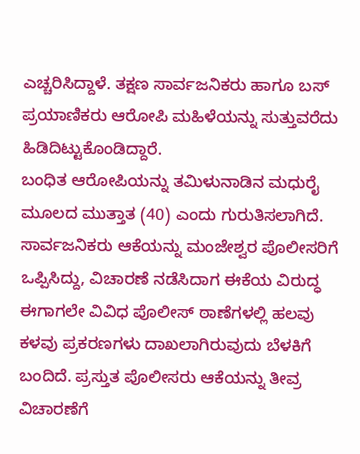ಎಚ್ಚರಿಸಿದ್ದಾಳೆ. ತಕ್ಷಣ ಸಾರ್ವಜನಿಕರು ಹಾಗೂ ಬಸ್ ಪ್ರಯಾಣಿಕರು ಆರೋಪಿ ಮಹಿಳೆಯನ್ನು ಸುತ್ತುವರೆದು ಹಿಡಿದಿಟ್ಟುಕೊಂಡಿದ್ದಾರೆ.
ಬಂಧಿತ ಆರೋಪಿಯನ್ನು ತಮಿಳುನಾಡಿನ ಮಧುರೈ ಮೂಲದ ಮುತ್ತಾತ (40) ಎಂದು ಗುರುತಿಸಲಾಗಿದೆ. ಸಾರ್ವಜನಿಕರು ಆಕೆಯನ್ನು ಮಂಜೇಶ್ವರ ಪೊಲೀಸರಿಗೆ ಒಪ್ಪಿಸಿದ್ದು, ವಿಚಾರಣೆ ನಡೆಸಿದಾಗ ಈಕೆಯ ವಿರುದ್ಧ ಈಗಾಗಲೇ ವಿವಿಧ ಪೊಲೀಸ್ ಠಾಣೆಗಳಲ್ಲಿ ಹಲವು ಕಳವು ಪ್ರಕರಣಗಳು ದಾಖಲಾಗಿರುವುದು ಬೆಳಕಿಗೆ ಬಂದಿದೆ. ಪ್ರಸ್ತುತ ಪೊಲೀಸರು ಆಕೆಯನ್ನು ತೀವ್ರ ವಿಚಾರಣೆಗೆ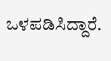ಒಳಪಡಿಸಿದ್ದಾರೆ.